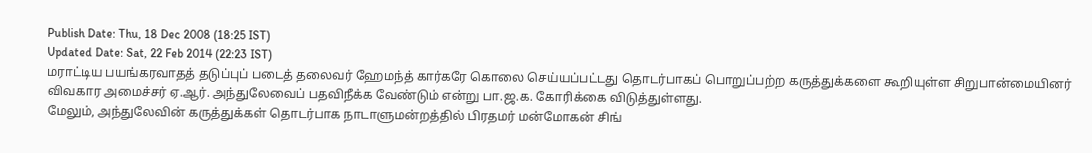Publish Date: Thu, 18 Dec 2008 (18:25 IST)
Updated Date: Sat, 22 Feb 2014 (22:23 IST)
மராட்டிய பயங்கரவாதத் தடுப்புப் படைத் தலைவர் ஹேமந்த் கார்கரே கொலை செய்யப்பட்டது தொடர்பாகப் பொறுப்பற்ற கருத்துக்களை கூறியுள்ள சிறுபான்மையினர் விவகார அமைச்சர் ஏ.ஆர். அந்துலேவைப் பதவிநீக்க வேண்டும் என்று பா.ஜ.க. கோரிக்கை விடுத்துள்ளது.
மேலும், அந்துலேவின் கருத்துக்கள் தொடர்பாக நாடாளுமன்றத்தில் பிரதமர் மன்மோகன் சிங்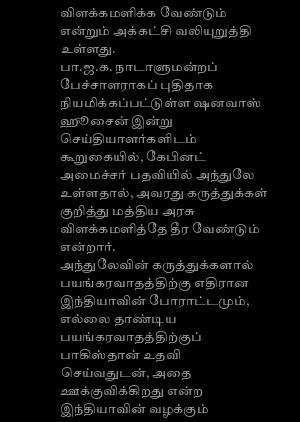விளக்கமளிக்க வேண்டும் என்றும் அக்கட்சி வலியுறுத்தி உள்ளது.
பா.ஜ.க. நாடாளுமன்றப் பேச்சாளராகப் புதிதாக நியமிக்கப்பட்டுள்ள ஷனவாஸ் ஹூசைன் இன்று செய்தியாளர்களிடம் கூறுகையில், கேபினட் அமைச்சர் பதவியில் அந்துலே உள்ளதால், அவரது கருத்துக்கள் குறித்து மத்திய அரசு விளக்கமளித்தே தீர வேண்டும் என்றார்.
அந்துலேவின் கருத்துக்களால் பயங்கரவாதத்திற்கு எதிரான இந்தியாவின் போராட்டமும், எல்லை தாண்டிய பயங்கரவாதத்திற்குப் பாகிஸ்தான் உதவி செய்வதுடன், அதை ஊக்குவிக்கிறது என்ற இந்தியாவின் வழக்கும்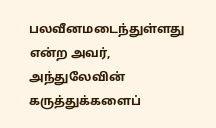பலவீனமடைந்துள்ளது என்ற அவர், அந்துலேவின் கருத்துக்களைப்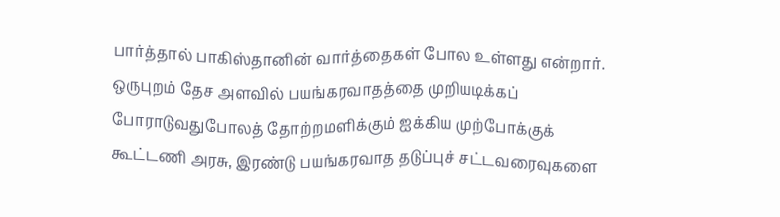பார்த்தால் பாகிஸ்தானின் வார்த்தைகள் போல உள்ளது என்றார்.
ஒருபுறம் தேச அளவில் பயங்கரவாதத்தை முறியடிக்கப் போராடுவதுபோலத் தோற்றமளிக்கும் ஐக்கிய முற்போக்குக் கூட்டணி அரசு, இரண்டு பயங்கரவாத தடுப்புச் சட்டவரைவுகளை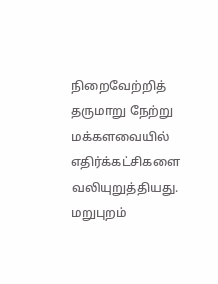நிறைவேற்றித் தருமாறு நேற்று மக்களவையில் எதிர்க்கட்சிகளை வலியுறுத்தியது. மறுபுறம்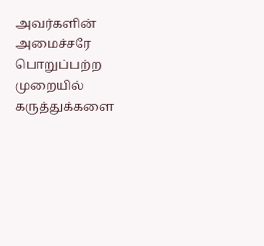அவர்களின் அமைச்சரே பொறுப்பற்ற முறையில் கருத்துக்களை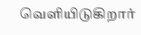வெளியிடுகிறார்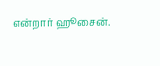என்றார் ஹூசைன்.